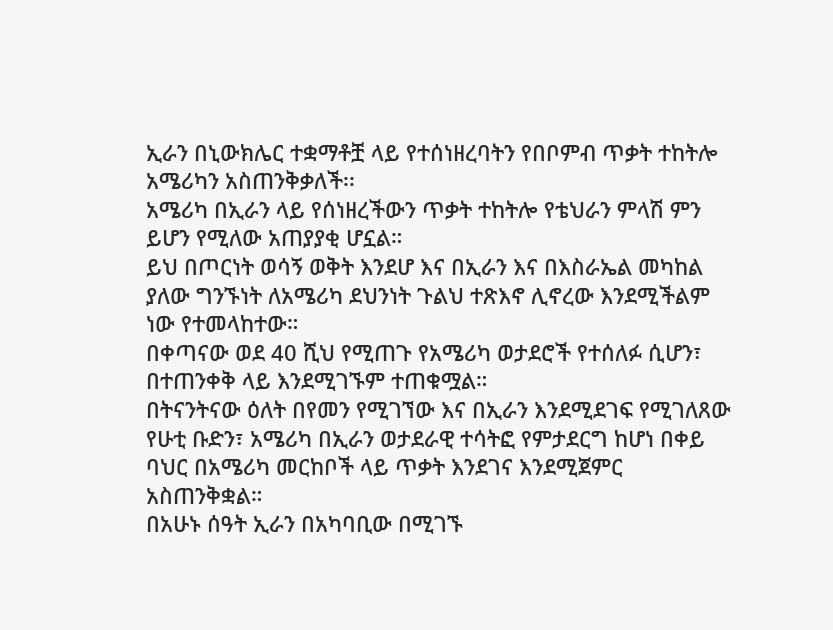ኢራን በኒውክሌር ተቋማቶቿ ላይ የተሰነዘረባትን የበቦምብ ጥቃት ተከትሎ አሜሪካን አስጠንቅቃለች፡፡
አሜሪካ በኢራን ላይ የሰነዘረችውን ጥቃት ተከትሎ የቴህራን ምላሽ ምን ይሆን የሚለው አጠያያቂ ሆኗል።
ይህ በጦርነት ወሳኝ ወቅት እንደሆ እና በኢራን እና በእስራኤል መካከል ያለው ግንኙነት ለአሜሪካ ደህንነት ጉልህ ተጽእኖ ሊኖረው እንደሚችልም ነው የተመላከተው።
በቀጣናው ወደ 40 ሺህ የሚጠጉ የአሜሪካ ወታደሮች የተሰለፉ ሲሆን፣ በተጠንቀቅ ላይ እንደሚገኙም ተጠቁሟል።
በትናንትናው ዕለት በየመን የሚገኘው እና በኢራን እንደሚደገፍ የሚገለጸው የሁቲ ቡድን፣ አሜሪካ በኢራን ወታደራዊ ተሳትፎ የምታደርግ ከሆነ በቀይ ባህር በአሜሪካ መርከቦች ላይ ጥቃት እንደገና እንደሚጀምር አስጠንቅቋል።
በአሁኑ ሰዓት ኢራን በአካባቢው በሚገኙ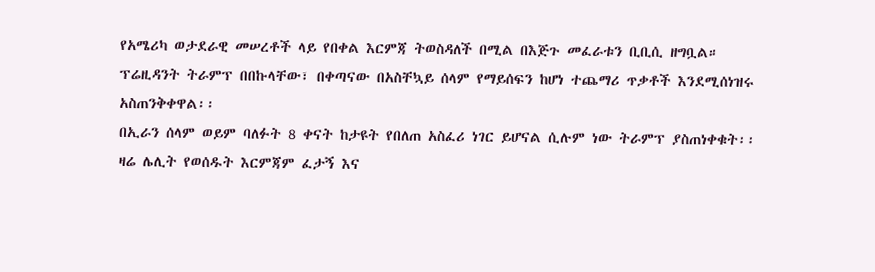የአሜሪካ ወታደራዊ መሠረቶች ላይ የበቀል እርምጃ ትወስዳለች በሚል በእጅጉ መፈራቱን ቢቢሲ ዘግቧል።
ፕሬዚዳንት ትራምፕ በበኩላቸው፣ በቀጣናው በአስቸኳይ ሰላም የማይሰፍን ከሆነ ተጨማሪ ጥቃቶች እንደሚሰነዝሩ አስጠንቅቀዋል፡፡
በኢራን ሰላም ወይም ባለፉት 8 ቀናት ከታዩት የበለጠ አስፈሪ ነገር ይሆናል ሲሉም ነው ትራምፕ ያስጠነቀቁት፡፡
ዛሬ ሌሊት የወሰዱት እርምጃም ፈታኝ እና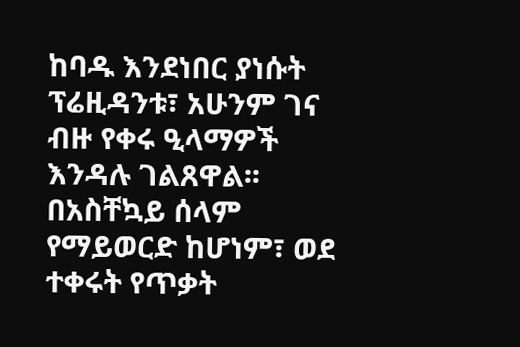ከባዱ እንደነበር ያነሱት ፕሬዚዳንቱ፣ አሁንም ገና ብዙ የቀሩ ዒላማዎች እንዳሉ ገልጸዋል፡፡
በአስቸኳይ ሰላም የማይወርድ ከሆነም፣ ወደ ተቀሩት የጥቃት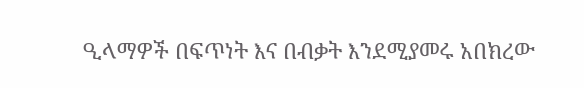ዒላማዎች በፍጥነት እና በብቃት እንደሚያመሩ አበክረው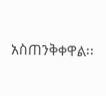አስጠንቅቀዋል፡፡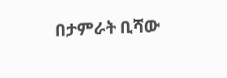በታምራት ቢሻው